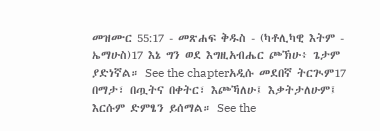መዝሙር 55:17 - መጽሐፍ ቅዱስ - (ካቶሊካዊ እትም - ኤማሁስ)17 እኔ ግን ወደ እግዚአብሔር ጮኽሁ፥ ጌታም ያድነኛል። See the chapterአዲሱ መደበኛ ትርጒም17 በማታ፣ በጧትና በቀትር፣ እጮኻለሁ፤ እቃትታለሁም፤ እርሱም ድምፄን ይሰማል። See the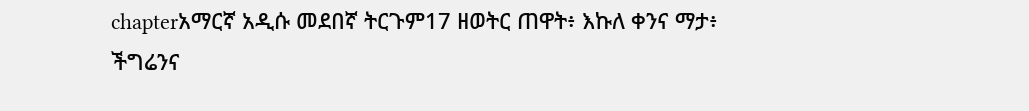chapterአማርኛ አዲሱ መደበኛ ትርጉም17 ዘወትር ጠዋት፥ እኩለ ቀንና ማታ፥ ችግሬንና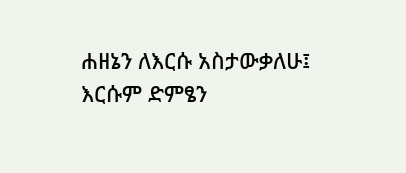ሐዘኔን ለእርሱ አስታውቃለሁ፤ እርሱም ድምፄን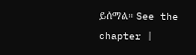ይሰማል። See the chapter |